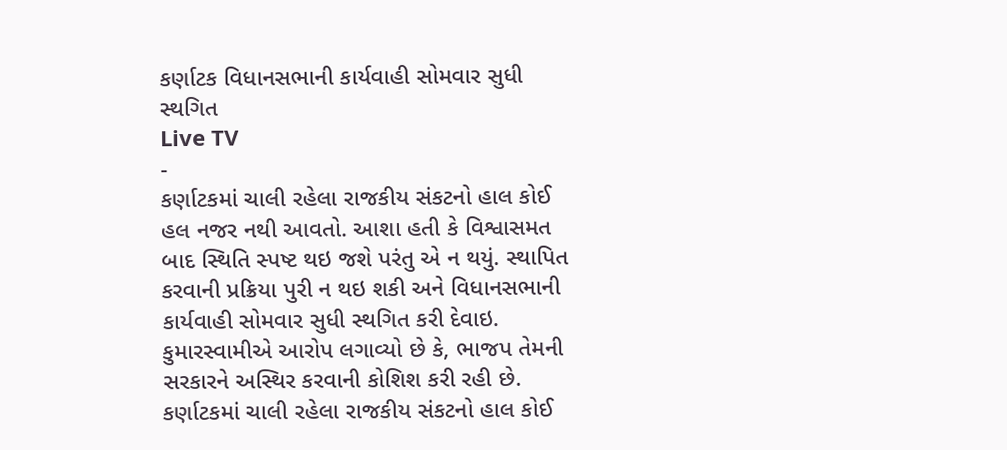કર્ણાટક વિધાનસભાની કાર્યવાહી સોમવાર સુધી સ્થગિત
Live TV
-
કર્ણાટકમાં ચાલી રહેલા રાજકીય સંકટનો હાલ કોઈ હલ નજર નથી આવતો. આશા હતી કે વિશ્વાસમત બાદ સ્થિતિ સ્પષ્ટ થઇ જશે પરંતુ એ ન થયું. સ્થાપિત કરવાની પ્રક્રિયા પુરી ન થઇ શકી અને વિધાનસભાની કાર્યવાહી સોમવાર સુધી સ્થગિત કરી દેવાઇ. કુમારસ્વામીએ આરોપ લગાવ્યો છે કે, ભાજપ તેમની સરકારને અસ્થિર કરવાની કોશિશ કરી રહી છે.
કર્ણાટકમાં ચાલી રહેલા રાજકીય સંકટનો હાલ કોઈ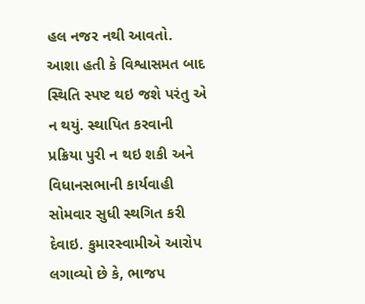હલ નજર નથી આવતો. આશા હતી કે વિશ્વાસમત બાદ સ્થિતિ સ્પષ્ટ થઇ જશે પરંતુ એ ન થયું. સ્થાપિત કરવાની પ્રક્રિયા પુરી ન થઇ શકી અને વિધાનસભાની કાર્યવાહી સોમવાર સુધી સ્થગિત કરી દેવાઇ. કુમારસ્વામીએ આરોપ લગાવ્યો છે કે, ભાજપ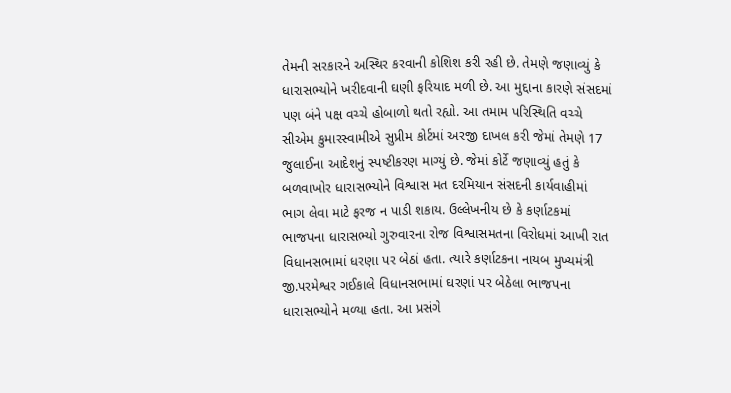તેમની સરકારને અસ્થિર કરવાની કોશિશ કરી રહી છે. તેમણે જણાવ્યું કે ધારાસભ્યોને ખરીદવાની ઘણી ફરિયાદ મળી છે. આ મુદ્દાના કારણે સંસદમાં પણ બંને પક્ષ વચ્ચે હોબાળો થતો રહ્યો. આ તમામ પરિસ્થિતિ વચ્ચે સીએમ કુમારસ્વામીએ સુપ્રીમ કોર્ટમાં અરજી દાખલ કરી જેમાં તેમણે 17 જુલાઈના આદેશનું સ્પષ્ટીકરણ માગ્યું છે. જેમાં કોર્ટે જણાવ્યું હતું કે બળવાખોર ધારાસભ્યોને વિશ્વાસ મત દરમિયાન સંસદની કાર્યવાહીમાં ભાગ લેવા માટે ફરજ ન પાડી શકાય. ઉલ્લેખનીય છે કે કર્ણાટકમાં ભાજપના ધારાસભ્યો ગુરુવારના રોજ વિશ્વાસમતના વિરોધમાં આખી રાત વિધાનસભામાં ધરણા પર બેઠાં હતા. ત્યારે કર્ણાટકના નાયબ મુખ્યમંત્રી જી.પરમેશ્વર ગઈકાલે વિધાનસભામાં ઘરણાં પર બેઠેલા ભાજપના ધારાસભ્યોને મળ્યા હતા. આ પ્રસંગે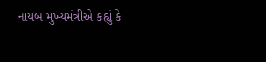નાયબ મુખ્યમંત્રીએ કહ્યું કે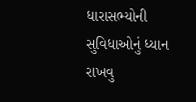ધારાસભ્યોની સુવિધાઓનું ધ્યાન રાખવુ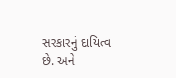સરકારનું દાયિત્વ છે. અને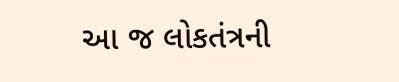આ જ લોકતંત્રની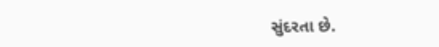સુંદરતા છે.